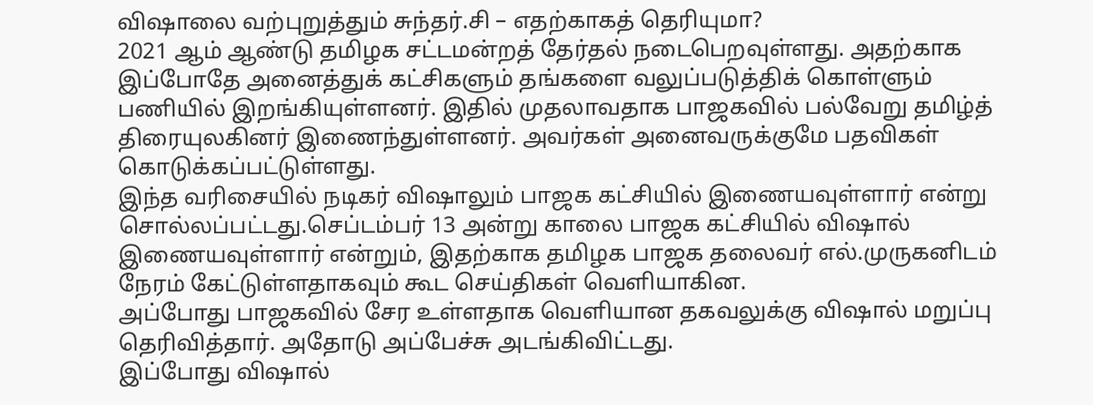விஷாலை வற்புறுத்தும் சுந்தர்.சி – எதற்காகத் தெரியுமா?
2021 ஆம் ஆண்டு தமிழக சட்டமன்றத் தேர்தல் நடைபெறவுள்ளது. அதற்காக இப்போதே அனைத்துக் கட்சிகளும் தங்களை வலுப்படுத்திக் கொள்ளும் பணியில் இறங்கியுள்ளனர். இதில் முதலாவதாக பாஜகவில் பல்வேறு தமிழ்த் திரையுலகினர் இணைந்துள்ளனர். அவர்கள் அனைவருக்குமே பதவிகள் கொடுக்கப்பட்டுள்ளது.
இந்த வரிசையில் நடிகர் விஷாலும் பாஜக கட்சியில் இணையவுள்ளார் என்று சொல்லப்பட்டது.செப்டம்பர் 13 அன்று காலை பாஜக கட்சியில் விஷால் இணையவுள்ளார் என்றும், இதற்காக தமிழக பாஜக தலைவர் எல்.முருகனிடம் நேரம் கேட்டுள்ளதாகவும் கூட செய்திகள் வெளியாகின.
அப்போது பாஜகவில் சேர உள்ளதாக வெளியான தகவலுக்கு விஷால் மறுப்பு தெரிவித்தார். அதோடு அப்பேச்சு அடங்கிவிட்டது.
இப்போது விஷால்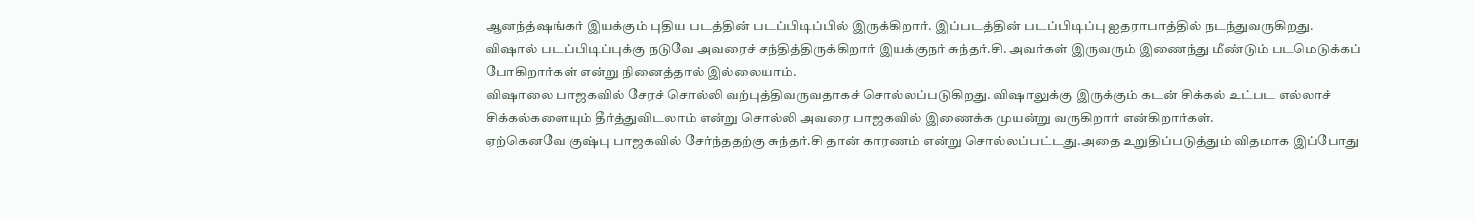ஆனந்த்ஷங்கர் இயக்கும் புதிய படத்தின் படப்பிடிப்பில் இருக்கிறார். இப்படத்தின் படப்பிடிப்பு ஐதராபாத்தில் நடந்துவருகிறது.
விஷால் படப்பிடிப்புக்கு நடுவே அவரைச் சந்தித்திருக்கிறார் இயக்குநர் சுந்தர்.சி. அவர்கள் இருவரும் இணைந்து மீண்டும் படமெடுக்கப் போகிறார்கள் என்று நினைத்தால் இல்லையாம்.
விஷாலை பாஜகவில் சேரச் சொல்லி வற்புத்திவருவதாகச் சொல்லப்படுகிறது. விஷாலுக்கு இருக்கும் கடன் சிக்கல் உட்பட எல்லாச் சிக்கல்களையும் தீர்த்துவிடலாம் என்று சொல்லி அவரை பாஜகவில் இணைக்க முயன்று வருகிறார் என்கிறார்கள்.
ஏற்கெனவே குஷ்பு பாஜகவில் சேர்ந்ததற்கு சுந்தர்.சி தான் காரணம் என்று சொல்லப்பட்டது.அதை உறுதிப்படுத்தும் விதமாக இப்போது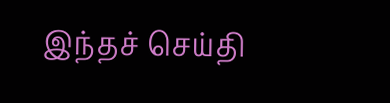இந்தச் செய்தி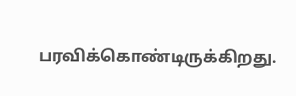பரவிக்கொண்டிருக்கிறது.